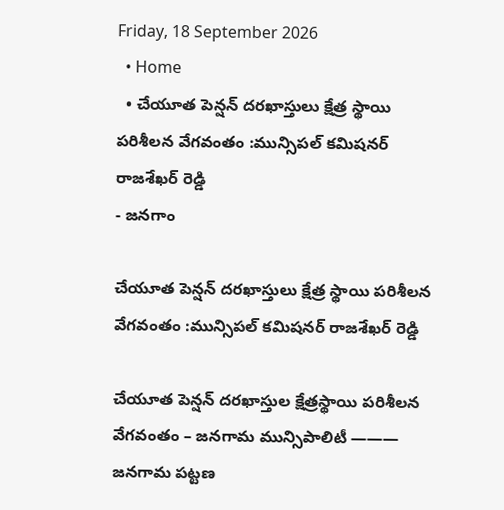Friday, 18 September 2026
  • Home
  • చేయూత పెన్షన్ దరఖాస్తులు క్షేత్ర స్థాయి పరిశీలన వేగవంతం :మున్సిపల్ కమిషనర్ రాజశేఖర్ రెడ్డి
- జనగాం

చేయూత పెన్షన్ దరఖాస్తులు క్షేత్ర స్థాయి పరిశీలన వేగవంతం :మున్సిపల్ కమిషనర్ రాజశేఖర్ రెడ్డి

చేయూత పెన్షన్ దరఖాస్తుల క్షేత్రస్థాయి పరిశీలన వేగవంతం – జనగామ మున్సిపాలిటీ ——— జనగామ పట్టణ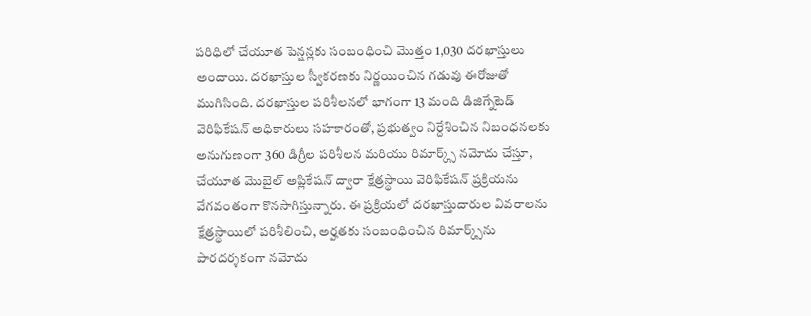పరిధిలో చేయూత పెన్షన్లకు సంబంధించి మొత్తం 1,030 దరఖాస్తులు అందాయి. దరఖాస్తుల స్వీకరణకు నిర్ణయించిన గడువు ఈరోజుతో ముగిసింది. దరఖాస్తుల పరిశీలనలో భాగంగా 13 మంది డిజిగ్నేటెడ్ వెరిఫికేషన్ అధికారులు సహకారంతో, ప్రభుత్వం నిర్దేశించిన నిబంధనలకు అనుగుణంగా 360 డిగ్రీల పరిశీలన మరియు రిమార్క్స్ నమోదు చేస్తూ, చేయూత మొబైల్ అప్లికేషన్ ద్వారా క్షేత్రస్థాయి వెరిఫికేషన్ ప్రక్రియను వేగవంతంగా కొనసాగిస్తున్నారు. ఈ ప్రక్రియలో దరఖాస్తుదారుల వివరాలను క్షేత్రస్థాయిలో పరిశీలించి, అర్హతకు సంబంధించిన రిమార్క్స్‌ను పారదర్శకంగా నమోదు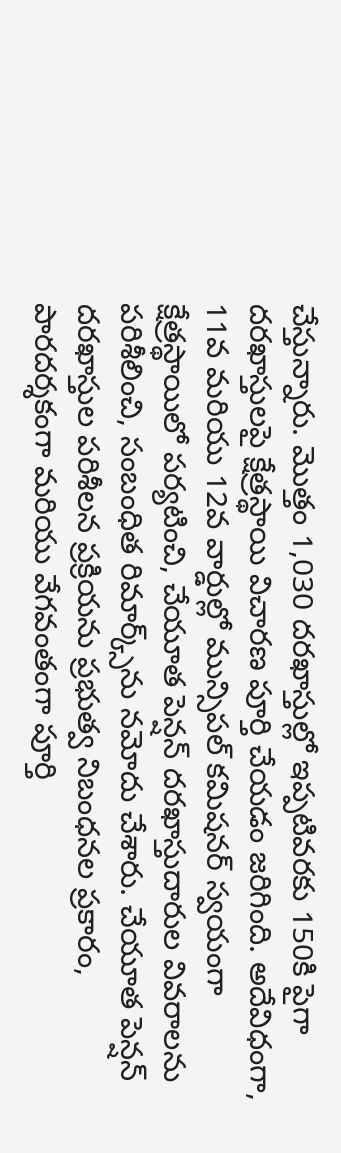చేస్తున్నారు. మొత్తం 1,030 దరఖాస్తుల్లో ఇప్పటివరకు 150కి పైగా దరఖాస్తులపై క్షేత్రస్థాయి విచారణ పూర్తి చేయడం జరిగింది. అదేవిధంగా, 11వ మరియు 12వ వార్డుల్లో మున్సిపల్ కమిషనర్ స్వయంగా క్షేత్రస్థాయిలో పర్యటించి, చేయూత పెన్షన్ దరఖాస్తుదారుల వివరాలను పరిశీలించి, సంబంధిత రిమార్క్స్‌ను నమోదు చేశారు. చేయూత పెన్షన్ దరఖాస్తుల పరిశీలన ప్రక్రియను ప్రభుత్వ నిబంధనల ప్రకారం, పారదర్శకంగా మరియు వేగవంతంగా పూర్తి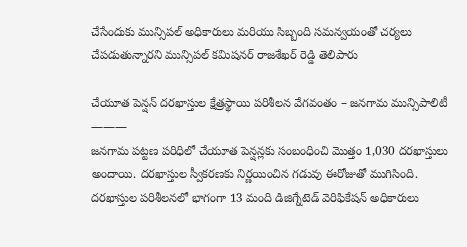చేసేందుకు మున్సిపల్ అధికారులు మరియు సిబ్బంది సమన్వయంతో చర్యలు చేపడుతున్నారని మున్సిపల్ కమిషనర్ రాజశేఖర్ రెడ్డి తెలిపారు

చేయూత పెన్షన్ దరఖాస్తుల క్షేత్రస్థాయి పరిశీలన వేగవంతం – జనగామ మున్సిపాలిటీ
———
జనగామ పట్టణ పరిధిలో చేయూత పెన్షన్లకు సంబంధించి మొత్తం 1,030 దరఖాస్తులు అందాయి. దరఖాస్తుల స్వీకరణకు నిర్ణయించిన గడువు ఈరోజుతో ముగిసింది.
దరఖాస్తుల పరిశీలనలో భాగంగా 13 మంది డిజిగ్నేటెడ్ వెరిఫికేషన్ అధికారులు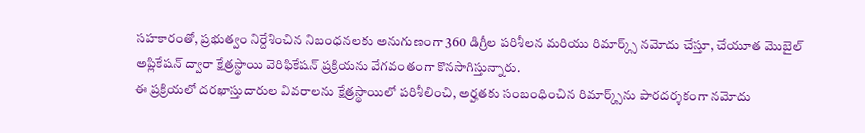సహకారంతో, ప్రభుత్వం నిర్దేశించిన నిబంధనలకు అనుగుణంగా 360 డిగ్రీల పరిశీలన మరియు రిమార్క్స్ నమోదు చేస్తూ, చేయూత మొబైల్ అప్లికేషన్ ద్వారా క్షేత్రస్థాయి వెరిఫికేషన్ ప్రక్రియను వేగవంతంగా కొనసాగిస్తున్నారు.
ఈ ప్రక్రియలో దరఖాస్తుదారుల వివరాలను క్షేత్రస్థాయిలో పరిశీలించి, అర్హతకు సంబంధించిన రిమార్క్స్‌ను పారదర్శకంగా నమోదు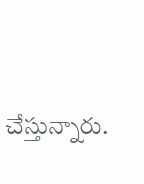చేస్తున్నారు.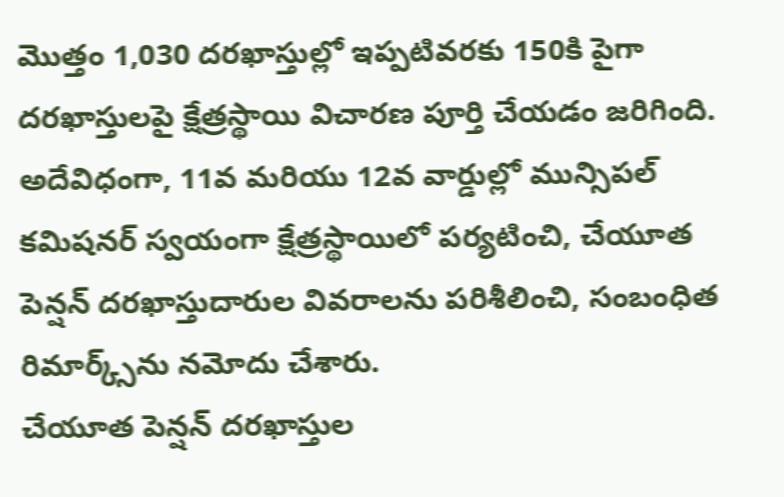మొత్తం 1,030 దరఖాస్తుల్లో ఇప్పటివరకు 150కి పైగా దరఖాస్తులపై క్షేత్రస్థాయి విచారణ పూర్తి చేయడం జరిగింది.
అదేవిధంగా, 11వ మరియు 12వ వార్డుల్లో మున్సిపల్ కమిషనర్ స్వయంగా క్షేత్రస్థాయిలో పర్యటించి, చేయూత పెన్షన్ దరఖాస్తుదారుల వివరాలను పరిశీలించి, సంబంధిత రిమార్క్స్‌ను నమోదు చేశారు.
చేయూత పెన్షన్ దరఖాస్తుల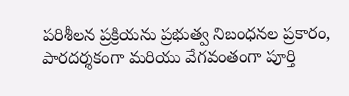పరిశీలన ప్రక్రియను ప్రభుత్వ నిబంధనల ప్రకారం, పారదర్శకంగా మరియు వేగవంతంగా పూర్తి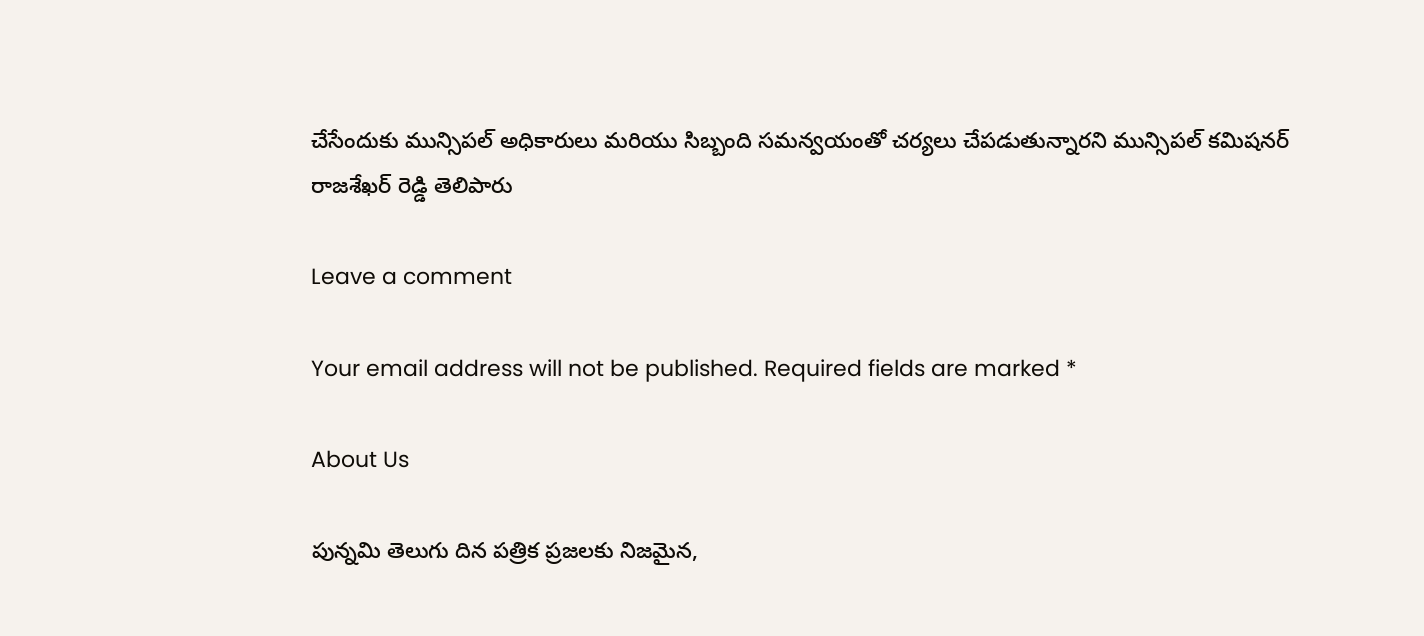చేసేందుకు మున్సిపల్ అధికారులు మరియు సిబ్బంది సమన్వయంతో చర్యలు చేపడుతున్నారని మున్సిపల్ కమిషనర్
రాజశేఖర్ రెడ్డి తెలిపారు

Leave a comment

Your email address will not be published. Required fields are marked *

About Us

పున్నమి తెలుగు దిన పత్రిక ప్రజలకు నిజమైన,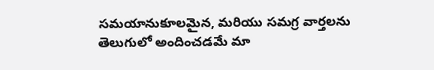సమయానుకూలమైన, మరియు సమగ్ర వార్తలను తెలుగులో అందించడమే మా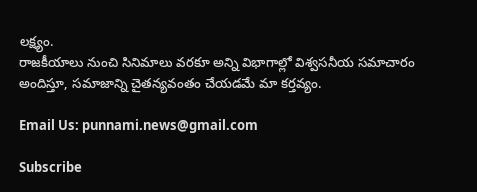లక్ష్యం.
రాజకీయాలు నుంచి సినిమాలు వరకూ అన్ని విభాగాల్లో విశ్వసనీయ సమాచారం అందిస్తూ, సమాజాన్ని చైతన్యవంతం చేయడమే మా కర్తవ్యం.

Email Us: punnami.news@gmail.com

Subscribe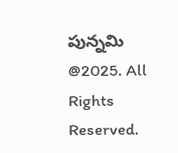పున్నమి  @2025. All Rights Reserved.